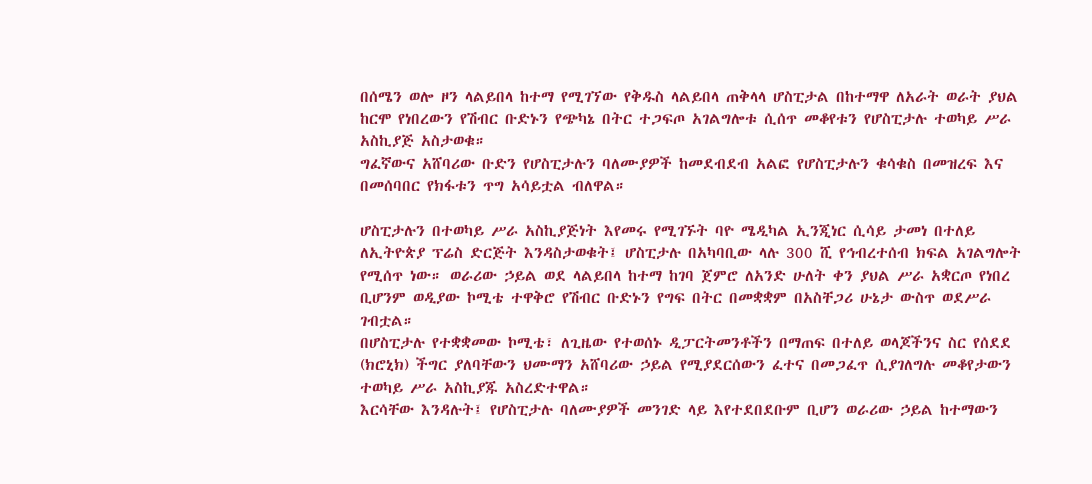በሰሜን ወሎ ዞን ላልይበላ ከተማ የሚገኘው የቅዱስ ላልይበላ ጠቅላላ ሆስፒታል በከተማዋ ለአራት ወራት ያህል ከርሞ የነበረውን የሽብር ቡድኑን የጭካኔ በትር ተጋፍጦ አገልግሎቱ ሲሰጥ መቆየቱን የሆስፒታሉ ተወካይ ሥራ አስኪያጅ አስታወቁ።
ግፈኛውና አሸባሪው ቡድን የሆስፒታሉን ባለሙያዎች ከመደብደብ አልፎ የሆስፒታሉን ቁሳቁስ በመዝረፍ እና በመሰባበር የክፋቱን ጥግ አሳይቷል ብለዋል።

ሆስፒታሉን በተወካይ ሥራ አስኪያጅነት እየመሩ የሚገኙት ባዮ ሜዲካል ኢንጂነር ሲሳይ ታመነ በተለይ ለኢትዮጵያ ፕሬስ ድርጅት እንዳስታወቁት፤ ሆስፒታሉ በአካባቢው ላሉ 300 ሺ የኅብረተሰብ ክፍል አገልግሎት የሚሰጥ ነው። ወራሪው ኃይል ወደ ላልይበላ ከተማ ከገባ ጀምሮ ለአንድ ሁለት ቀን ያህል ሥራ አቋርጦ የነበረ ቢሆንም ወዲያው ኮሚቴ ተዋቅሮ የሽብር ቡድኑን የግፍ በትር በመቋቋም በአስቸጋሪ ሁኔታ ውስጥ ወደሥራ ገብቷል።
በሆስፒታሉ የተቋቋመው ኮሚቴ፣ ለጊዜው የተወሰኑ ዲፓርትመንቶችን በማጠፍ በተለይ ወላጆችንና ስር የሰደደ (ክሮኒክ) ችግር ያለባቸውን ህሙማን አሸባሪው ኃይል የሚያደርሰውን ፈተና በመጋፈጥ ሲያገለግሉ መቆየታውን ተወካይ ሥራ አስኪያጁ አስረድተዋል።
እርሳቸው እንዳሉት፤ የሆስፒታሉ ባለሙያዎች መንገድ ላይ እየተደበደቡም ቢሆን ወራሪው ኃይል ከተማውን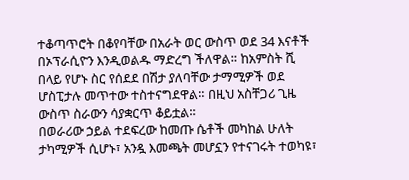ተቆጣጥሮት በቆየባቸው በአራት ወር ውስጥ ወደ 34 እናቶች በኦፕራሲዮን እንዲወልዱ ማድረግ ችለዋል። ከአምስት ሺ በላይ የሆኑ ስር የሰደደ በሽታ ያለባቸው ታማሚዎች ወደ ሆስፒታሉ መጥተው ተስተናግደዋል። በዚህ አስቸጋሪ ጊዜ ውስጥ ስራውን ሳያቋርጥ ቆይቷል።
በወራሪው ኃይል ተደፍረው ከመጡ ሴቶች መካከል ሁለት ታካሚዎች ሲሆኑ፣ አንዷ እመጫት መሆኗን የተናገሩት ተወካዩ፣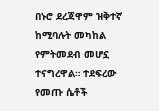በኑሮ ደረጃዋም ዝቅተኛ ከሚባሉት መካከል የምትመደብ መሆኗ ተናግረዋል። ተደፍረው የመጡ ሴቶች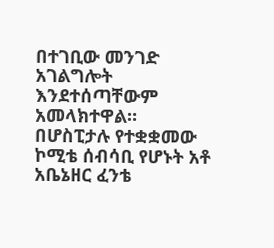በተገቢው መንገድ አገልግሎት እንደተሰጣቸውም አመላክተዋል።
በሆስፒታሉ የተቋቋመው ኮሚቴ ሰብሳቢ የሆኑት አቶ አቤኔዘር ፈንቴ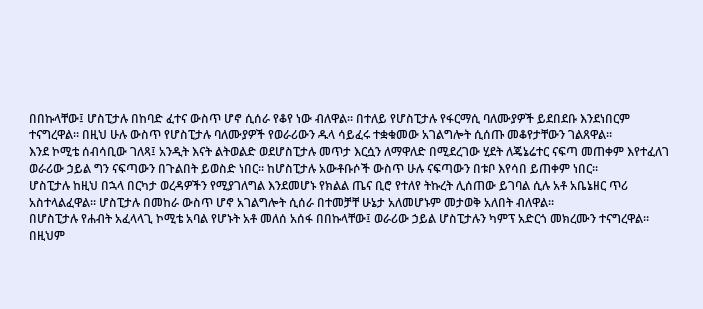በበኩላቸው፤ ሆስፒታሉ በከባድ ፈተና ውስጥ ሆኖ ሲሰራ የቆየ ነው ብለዋል። በተለይ የሆስፒታሉ የፋርማሲ ባለሙያዎች ይደበደቡ እንደነበርም ተናግረዋል። በዚህ ሁሉ ውስጥ የሆስፒታሉ ባለሙያዎች የወራሪውን ዱላ ሳይፈሩ ተቋቁመው አገልግሎት ሲሰጡ መቆየታቸውን ገልጸዋል።
እንደ ኮሚቴ ሰብሳቢው ገለጻ፤ አንዲት እናት ልትወልድ ወደሆስፒታሉ መጥታ እርሷን ለማዋለድ በሚደረገው ሂደት ለጄኔሬተር ናፍጣ መጠቀም እየተፈለገ ወራሪው ኃይል ግን ናፍጣውን በጉልበት ይወስድ ነበር። ከሆስፒታሉ አውቶቡሶች ውስጥ ሁሉ ናፍጣውን በቱቦ እየሳበ ይጠቀም ነበር።
ሆስፒታሉ ከዚህ በኋላ በርካታ ወረዳዎችን የሚያገለግል እንደመሆኑ የክልል ጤና ቢሮ የተለየ ትኩረት ሊሰጠው ይገባል ሲሉ አቶ አቤኔዘር ጥሪ አስተላልፈዋል። ሆስፒታሉ በመከራ ውስጥ ሆኖ አገልግሎት ሲሰራ በተመቻቸ ሁኔታ አለመሆኑም መታወቅ አለበት ብለዋል።
በሆስፒታሉ የሐብት አፈላላጊ ኮሚቴ አባል የሆኑት አቶ መለሰ አሰፋ በበኩላቸው፤ ወራሪው ኃይል ሆስፒታሉን ካምፕ አድርጎ መክረሙን ተናግረዋል። በዚህም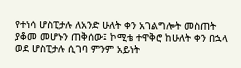የተነሳ ሆስፒታሉ ለአንድ ሁለት ቀን አገልግሎት መስጠት ያቆመ መሆኑን ጠቅሰው፤ ኮሚቴ ተዋቅሮ ከሁለት ቀን በኋላ ወደ ሆስፒታሉ ሲገባ ምንም አይነት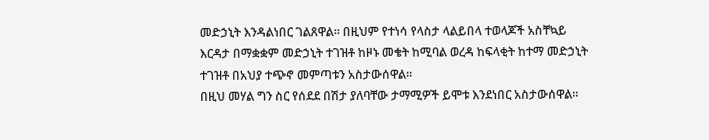መድኃኒት እንዳልነበር ገልጸዋል። በዚህም የተነሳ የላስታ ላልይበላ ተወላጆች አስቸኳይ እርዳታ በማቋቋም መድኃኒት ተገዝቶ ከዞኑ መቄት ከሚባል ወረዳ ከፍላቂት ከተማ መድኃኒት ተገዝቶ በአህያ ተጭኖ መምጣቱን አስታውሰዋል።
በዚህ መሃል ግን ስር የሰደደ በሽታ ያለባቸው ታማሚዎች ይሞቱ እንደነበር አስታውሰዋል።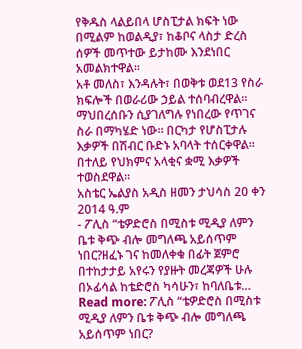የቅዱስ ላልይበላ ሆስፒታል ክፍት ነው በሚልም ከወልዲያ፣ ከቆቦና ላስታ ድረስ ሰዎች መጥተው ይታከሙ እንደነበር አመልክተዋል።
አቶ መለስ፣ እንዳሉት፣ በወቅቱ ወደ13 የስራ ክፍሎች በወራሪው ኃይል ተሰባብረዋል። ማህበረሰቡን ሲያገለግሉ የነበረው የጥገና ስራ በማካሄድ ነው። በርካታ የሆስፒታሉ እቃዎች በሽብር ቡድኑ አባላት ተሰርቀዋል። በተለይ የህክምና አላቂና ቋሚ እቃዎች ተወስደዋል።
አስቴር ኤልያስ አዲስ ዘመን ታህሳስ 20 ቀን 2014 ዓ.ም
- ፖሊስ “ቴዎድሮስ በሚስቱ ሚዲያ ለምን ቤቱ ቅጭ ብሎ መግለጫ አይሰጥም ነበር?ዘፈኑ ገና ከመለቀቁ በፊት ጀምሮ በተከታታይ አየሩን የያዙት መረጃዎች ሁሉ በኦፊሳል ከቴድሮስ ካሳሁን፣ ከባለቤቱ… Read more: ፖሊስ “ቴዎድሮስ በሚስቱ ሚዲያ ለምን ቤቱ ቅጭ ብሎ መግለጫ አይሰጥም ነበር?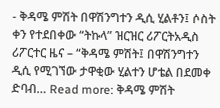- ቅዳሜ ምሽት በዋሽንግተን ዲሲ ሂልቶን፤ ሶስት ቀን የተደበቀው “ትኩላ” ዝርዝር ሪፖርትአዲስ ሪፖርተር ዜና – “ቅዳሜ ምሽት፤ በዋሽንግተን ዲሲ የሚገኘው ታዋቂው ሂልተን ሆቴል በደመቀ ድባብ… Read more: ቅዳሜ ምሽት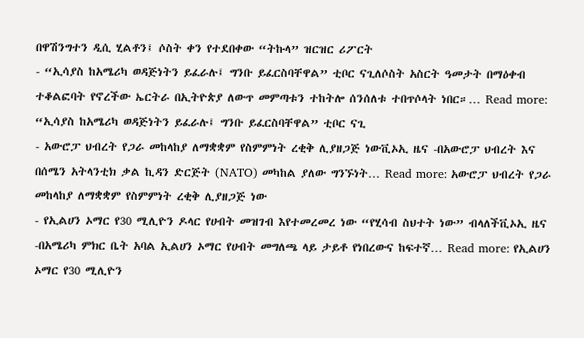በዋሽንግተን ዲሲ ሂልቶን፤ ሶስት ቀን የተደበቀው “ትኩላ” ዝርዝር ሪፖርት
- “ኢሳያስ ከአሜሪካ ወዳጅነትን ይፈራሉ፤ ግንቡ ይፈርስባቸዋል” ቲቦር ናጊለሶስት አስርት ዓመታት በማዕቀብ ተቆልፎባት የኖረችው ኤርትራ በኢትዮጵያ ለውጥ መምጣቱን ተከትሎ ሰንሰለቱ ተበጥሶላት ነበር።… Read more: “ኢሳያስ ከአሜሪካ ወዳጅነትን ይፈራሉ፤ ግንቡ ይፈርስባቸዋል” ቲቦር ናጊ
- አውሮፓ ህብረት የጋራ መከላከያ ለማቋቋም የስምምነት ረቂቅ ሊያዘጋጅ ነውቪኦኢ ዜና -በአውሮፓ ህብረት እና በሰሜን አትላንቲክ ቃል ኪዳን ድርጅት (NATO) መካከል ያለው ግንኙነት… Read more: አውሮፓ ህብረት የጋራ መከላከያ ለማቋቋም የስምምነት ረቂቅ ሊያዘጋጅ ነው
- የኢልሀን ኦማር የ30 ሚሊዮን ዶላር የሀብት መዝገብ እየተመረመረ ነው “የሂሳብ ስህተት ነው” ብላለችቪኦኢ ዜና -በአሜሪካ ምክር ቤት አባል ኢልሀን ኦማር የሀብት መግለጫ ላይ ታይቶ የነበረውና ከፍተኛ… Read more: የኢልሀን ኦማር የ30 ሚሊዮን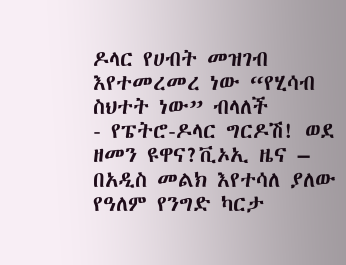ዶላር የሀብት መዝገብ እየተመረመረ ነው “የሂሳብ ስህተት ነው” ብላለች
- የፔትሮ-ዶላር ግርዶሽ! ወደ ዘመን ዩዋና?ቪኦኢ ዜና – በአዲስ መልክ እየተሳለ ያለው የዓለም የንግድ ካርታ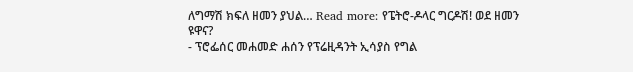ለግማሽ ክፍለ ዘመን ያህል… Read more: የፔትሮ-ዶላር ግርዶሽ! ወደ ዘመን ዩዋና?
- ፕሮፌሰር መሐመድ ሐሰን የፕሬዚዳንት ኢሳያስ የግል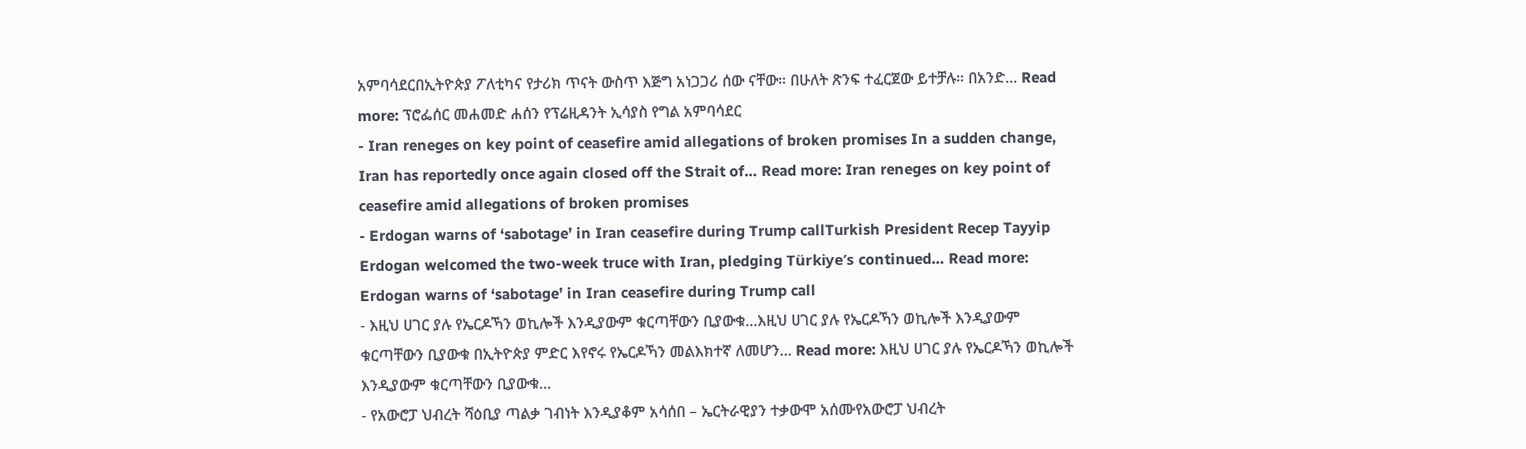አምባሳደርበኢትዮጵያ ፖለቲካና የታሪክ ጥናት ውስጥ እጅግ አነጋጋሪ ሰው ናቸው። በሁለት ጽንፍ ተፈርጀው ይተቻሉ። በአንድ… Read more: ፕሮፌሰር መሐመድ ሐሰን የፕሬዚዳንት ኢሳያስ የግል አምባሳደር
- Iran reneges on key point of ceasefire amid allegations of broken promises In a sudden change, Iran has reportedly once again closed off the Strait of… Read more: Iran reneges on key point of ceasefire amid allegations of broken promises
- Erdogan warns of ‘sabotage’ in Iran ceasefire during Trump callTurkish President Recep Tayyip Erdogan welcomed the two-week truce with Iran, pledging Türkiye’s continued… Read more: Erdogan warns of ‘sabotage’ in Iran ceasefire during Trump call
- እዚህ ሀገር ያሉ የኤርዶኻን ወኪሎች እንዲያውም ቁርጣቸውን ቢያውቁ…እዚህ ሀገር ያሉ የኤርዶኻን ወኪሎች እንዲያውም ቁርጣቸውን ቢያውቁ በኢትዮጵያ ምድር እየኖሩ የኤርዶኻን መልእክተኛ ለመሆን… Read more: እዚህ ሀገር ያሉ የኤርዶኻን ወኪሎች እንዲያውም ቁርጣቸውን ቢያውቁ…
- የአውሮፓ ህብረት ሻዕቢያ ጣልቃ ገብነት እንዲያቆም አሳሰበ – ኤርትራዊያን ተቃውሞ አሰሙየአውሮፓ ህብረት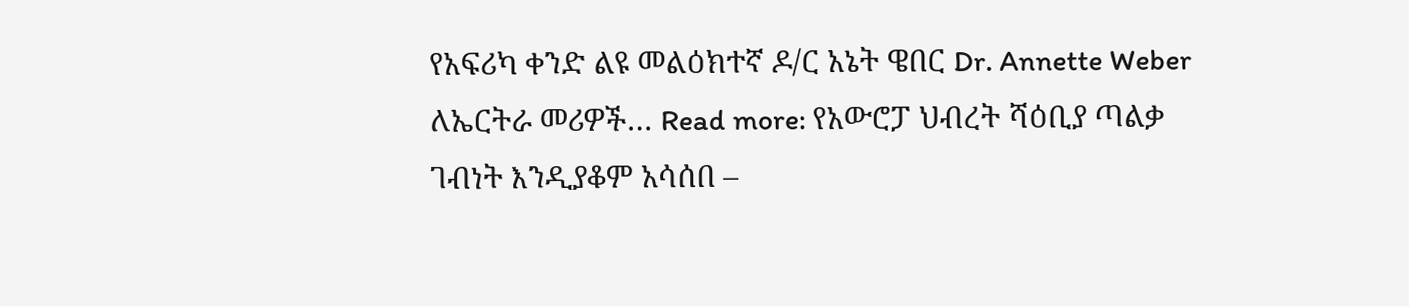የአፍሪካ ቀንድ ልዩ መልዕክተኛ ዶ/ር አኔት ዌበር Dr. Annette Weber ለኤርትራ መሪዎች… Read more: የአውሮፓ ህብረት ሻዕቢያ ጣልቃ ገብነት እንዲያቆም አሳሰበ –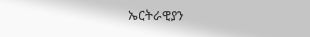ኤርትራዊያን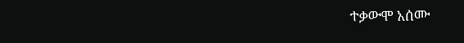ተቃውሞ አሰሙ